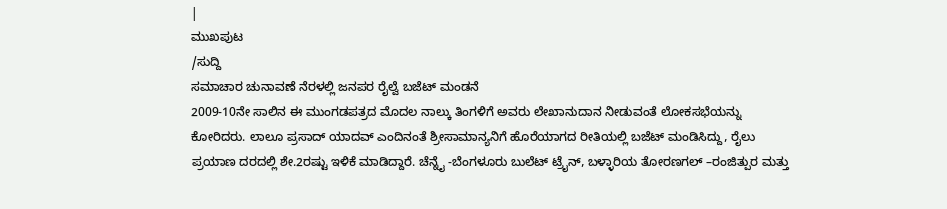|
ಮುಖಪುಟ
/ಸುದ್ದಿ
ಸಮಾಚಾರ ಚುನಾವಣೆ ನೆರಳಲ್ಲಿ ಜನಪರ ರೈಲ್ವೆ ಬಜೆಟ್ ಮಂಡನೆ
2009-10ನೇ ಸಾಲಿನ ಈ ಮುಂಗಡಪತ್ರದ ಮೊದಲ ನಾಲ್ಕು ತಿಂಗಳಿಗೆ ಅವರು ಲೇಖಾನುದಾನ ನೀಡುವಂತೆ ಲೋಕಸಭೆಯನ್ನು ಕೋರಿದರು. ಲಾಲೂ ಪ್ರಸಾದ್ ಯಾದವ್ ಎಂದಿನಂತೆ ಶ್ರೀಸಾಮಾನ್ಯನಿಗೆ ಹೊರೆಯಾಗದ ರೀತಿಯಲ್ಲಿ ಬಜೆಟ್ ಮಂಡಿಸಿದ್ದು, ರೈಲು ಪ್ರಯಾಣ ದರದಲ್ಲಿ ಶೇ.2ರಷ್ಟು ಇಳಿಕೆ ಮಾಡಿದ್ದಾರೆ. ಚೆನ್ನೈ -ಬೆಂಗಳೂರು ಬುಲೆಟ್ ಟ್ರೈನ್, ಬಳ್ಳಾರಿಯ ತೋರಣಗಲ್ –ರಂಜಿತ್ಪುರ ಮತ್ತು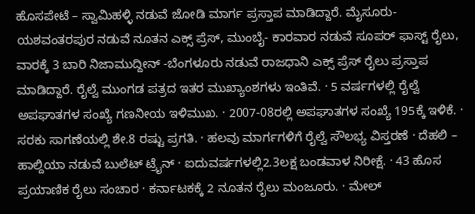ಹೊಸಪೇಟೆ – ಸ್ವಾಮಿಹಳ್ಳಿ ನಡುವೆ ಜೋಡಿ ಮಾರ್ಗ ಪ್ರಸ್ತಾಪ ಮಾಡಿದ್ದಾರೆ. ಮೈಸೂರು- ಯಶವಂತರಪುರ ನಡುವೆ ನೂತನ ಎಕ್ಸ್ ಪ್ರೆಸ್, ಮುಂಬೈ- ಕಾರವಾರ ನಡುವೆ ಸೂಪರ್ ಫಾಸ್ಟ್ ರೈಲು, ವಾರಕ್ಕೆ 3 ಬಾರಿ ನಿಜಾಮುದ್ದೀನ್ -ಬೆಂಗಳೂರು ನಡುವೆ ರಾಜಧಾನಿ ಎಕ್ಸ್ ಪ್ರೆಸ್ ರೈಲು ಪ್ರಸ್ತಾಪ ಮಾಡಿದ್ದಾರೆ. ರೈಲ್ವೆ ಮುಂಗಡ ಪತ್ರದ ಇತರ ಮುಖ್ಯಾಂಶಗಳು ಇಂತಿವೆ. · 5 ವರ್ಷಗಳಲ್ಲಿ ರೈಲ್ವೆ ಅಪಘಾತಗಳ ಸಂಖ್ಯೆ ಗಣನೀಯ ಇಳಿಮುಖ. · 2007-08ರಲ್ಲಿ ಅಪಘಾತಗಳ ಸಂಖ್ಯೆ 195ಕ್ಕೆ ಇಳಿಕೆ. · ಸರಕು ಸಾಗಣೆಯಲ್ಲಿ ಶೇ.8 ರಷ್ಟು ಪ್ರಗತಿ. · ಹಲವು ಮಾರ್ಗಗಳಿಗೆ ರೈಲ್ವೆ ಸೌಲಭ್ಯ ವಿಸ್ತರಣೆ · ದೆಹಲಿ – ಹಾಲ್ದಿಯಾ ನಡುವೆ ಬುಲೆಟ್ ಟ್ರೈನ್ · ಐದುವರ್ಷಗಳಲ್ಲಿ2.3ಲಕ್ಷ ಬಂಡವಾಳ ನಿರೀಕ್ಷೆ. · 43 ಹೊಸ ಪ್ರಯಾಣಿಕ ರೈಲು ಸಂಚಾರ · ಕರ್ನಾಟಕಕ್ಕೆ 2 ನೂತನ ರೈಲು ಮಂಜೂರು. · ಮೇಲ್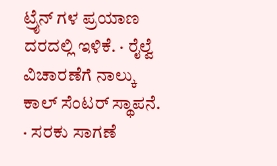ಟ್ರೈನ್ ಗಳ ಪ್ರಯಾಣ ದರದಲ್ಲಿ ಇಳಿಕೆ. · ರೈಲ್ವೆ ವಿಚಾರಣೆಗೆ ನಾಲ್ಕು ಕಾಲ್ ಸೆಂಟರ್ ಸ್ಥಾಪನೆ. · ಸರಕು ಸಾಗಣೆ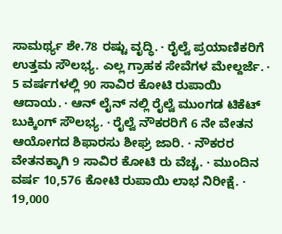ಸಾಮರ್ಥ್ಯ ಶೇ.78 ರಷ್ಟು ವೃದ್ಧಿ. · ರೈಲ್ವೆ ಪ್ರಯಾಣಿಕರಿಗೆ ಉತ್ತಮ ಸೌಲಭ್ಯ. ಎಲ್ಲ ಗ್ರಾಹಕ ಸೇವೆಗಳ ಮೇಲ್ದರ್ಜೆ. · 5 ವರ್ಷಗಳಲ್ಲಿ 90 ಸಾವಿರ ಕೋಟಿ ರುಪಾಯಿ ಆದಾಯ. · ಆನ್ ಲೈನ್ ನಲ್ಲಿ ರೈಲ್ವೆ ಮುಂಗಡ ಟಿಕೆಟ್ ಬುಕ್ಕಿಂಗ್ ಸೌಲಭ್ಯ. · ರೈಲ್ವೆ ನೌಕರರಿಗೆ 6 ನೇ ವೇತನ ಆಯೋಗದ ಶಿಫಾರಸು ಶೀಘ್ರ ಜಾರಿ. · ನೌಕರರ ವೇತನಕ್ಕಾಗಿ 9 ಸಾವಿರ ಕೋಟಿ ರು ವೆಚ್ಚ. · ಮುಂದಿನ ವರ್ಷ 10,576 ಕೋಟಿ ರುಪಾಯಿ ಲಾಭ ನಿರೀಕ್ಷೆ. · 19,000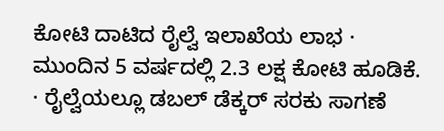ಕೋಟಿ ದಾಟಿದ ರೈಲ್ವೆ ಇಲಾಖೆಯ ಲಾಭ · ಮುಂದಿನ 5 ವರ್ಷದಲ್ಲಿ 2.3 ಲಕ್ಷ ಕೋಟಿ ಹೂಡಿಕೆ. · ರೈಲ್ವೆಯಲ್ಲೂ ಡಬಲ್ ಡೆಕ್ಕರ್ ಸರಕು ಸಾಗಣೆ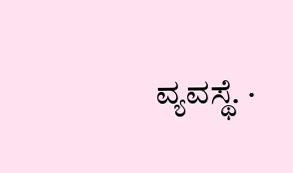ವ್ಯವಸ್ಥೆ. ·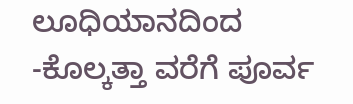ಲೂಧಿಯಾನದಿಂದ -ಕೊಲ್ಕತ್ತಾ ವರೆಗೆ ಪೂರ್ವ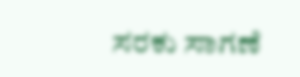ಸರಕು ಸಾಗಣೆ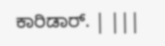ಕಾರಿಡಾರ್. | |||